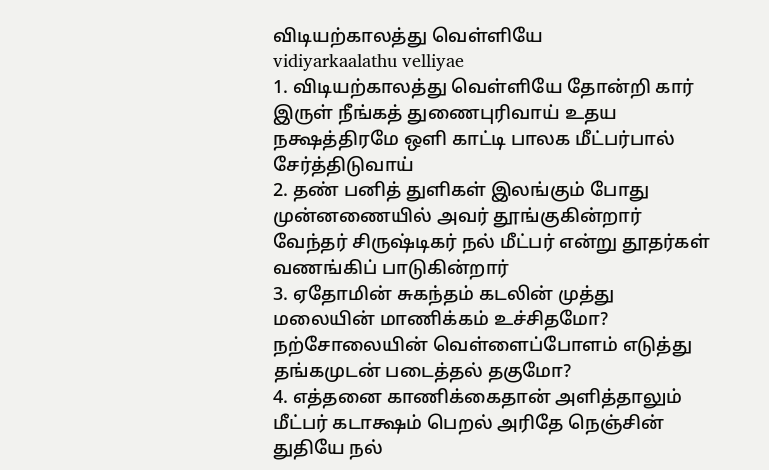விடியற்காலத்து வெள்ளியே
vidiyarkaalathu velliyae
1. விடியற்காலத்து வெள்ளியே தோன்றி கார் இருள் நீங்கத் துணைபுரிவாய் உதய நக்ஷத்திரமே ஒளி காட்டி பாலக மீட்பர்பால் சேர்த்திடுவாய்
2. தண் பனித் துளிகள் இலங்கும் போது முன்னணையில் அவர் தூங்குகின்றார் வேந்தர் சிருஷ்டிகர் நல் மீட்பர் என்று தூதர்கள் வணங்கிப் பாடுகின்றார்
3. ஏதோமின் சுகந்தம் கடலின் முத்து மலையின் மாணிக்கம் உச்சிதமோ? நற்சோலையின் வெள்ளைப்போளம் எடுத்து தங்கமுடன் படைத்தல் தகுமோ?
4. எத்தனை காணிக்கைதான் அளித்தாலும் மீட்பர் கடாக்ஷம் பெறல் அரிதே நெஞ்சின் துதியே நல்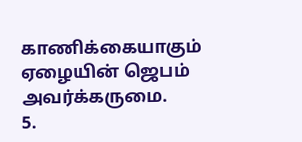காணிக்கையாகும் ஏழையின் ஜெபம் அவர்க்கருமை.
5.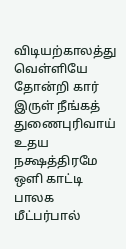விடியற்காலத்து வெள்ளியே தோன்றி கார் இருள் நீங்கத் துணைபுரிவாய் உதய நக்ஷத்திரமே ஒளி காட்டி பாலக மீட்பர்பால்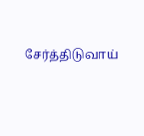சேர்த்திடுவாய்